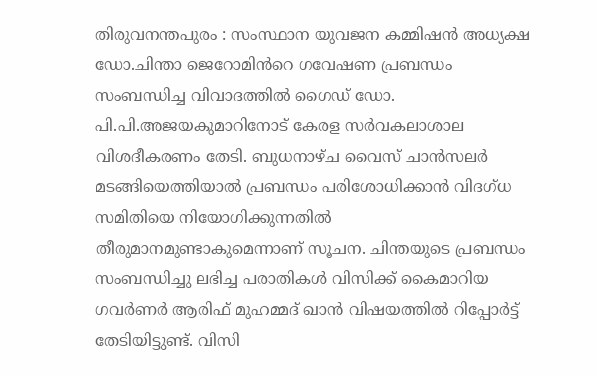തിരുവനന്തപുരം : സംസ്ഥാന യുവജന കമ്മിഷൻ അധ്യക്ഷ ഡോ.ചിന്താ ജെറോമിൻറെ ഗവേഷണ പ്രബന്ധം സംബന്ധിച്ച വിവാദത്തിൽ ഗൈഡ് ഡോ. പി.പി.അജയകുമാറിനോട് കേരള സർവകലാശാല വിശദീകരണം തേടി. ബുധനാഴ്ച വൈസ് ചാൻസലർ മടങ്ങിയെത്തിയാൽ പ്രബന്ധം പരിശോധിക്കാൻ വിദഗ്ധ സമിതിയെ നിയോഗിക്കുന്നതിൽ തീരുമാനമുണ്ടാകുമെന്നാണ് സൂചന. ചിന്തയുടെ പ്രബന്ധം സംബന്ധിച്ചു ലഭിച്ച പരാതികൾ വിസിക്ക് കൈമാറിയ ഗവർണർ ആരിഫ് മുഹമ്മദ് ഖാൻ വിഷയത്തിൽ റിപ്പോർട്ട് തേടിയിട്ടുണ്ട്. വിസി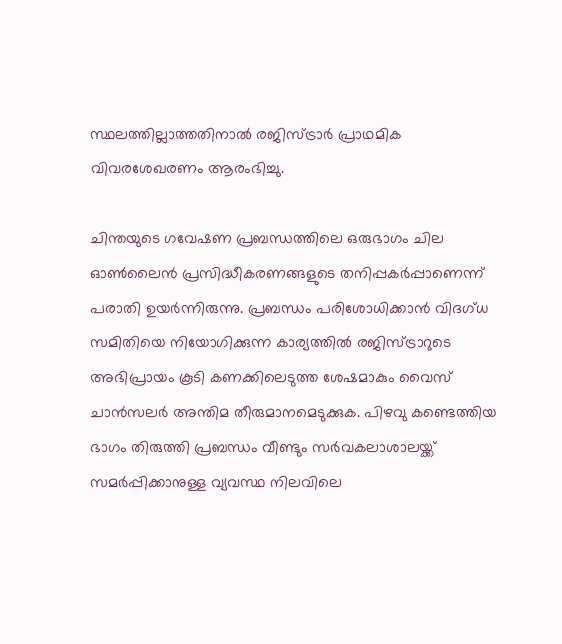സ്ഥലത്തില്ലാത്തതിനാൽ രജിസ്ട്രാർ പ്രാഥമിക വിവരശേഖരണം ആരംഭിച്ചു.

ചിന്തയുടെ ഗവേഷണ പ്രബന്ധത്തിലെ ഒരുഭാഗം ചില ഓൺലൈൻ പ്രസിദ്ധീകരണങ്ങളുടെ തനിപ്പകർപ്പാണെന്ന് പരാതി ഉയർന്നിരുന്നു. പ്രബന്ധം പരിശോധിക്കാൻ വിദഗ്ധ സമിതിയെ നിയോഗിക്കുന്ന കാര്യത്തിൽ രജിസ്ട്രാറുടെ അഭിപ്രായം കൂടി കണക്കിലെടുത്ത ശേഷമാകും വൈസ് ചാൻസലർ അന്തിമ തീരുമാനമെടുക്കുക. പിഴവു കണ്ടെത്തിയ ഭാഗം തിരുത്തി പ്രബന്ധം വീണ്ടും സർവകലാശാലയ്ക്ക് സമർപ്പിക്കാനുള്ള വ്യവസ്ഥ നിലവിലെ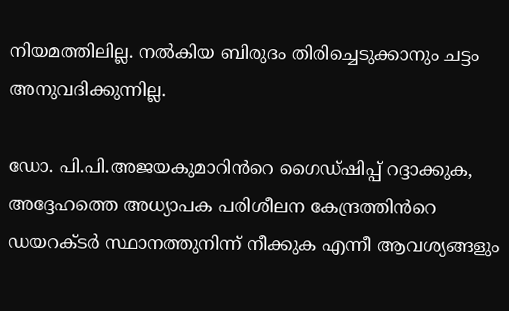നിയമത്തിലില്ല. നൽകിയ ബിരുദം തിരിച്ചെടുക്കാനും ചട്ടം അനുവദിക്കുന്നില്ല.

ഡോ. പി.പി.അജയകുമാറിൻറെ ഗൈഡ്‌ഷിപ്പ് റദ്ദാക്കുക, അദ്ദേഹത്തെ അധ്യാപക പരിശീലന കേന്ദ്രത്തിൻറെ ഡയറക്ടർ സ്ഥാനത്തുനിന്ന് നീക്കുക എന്നീ ആവശ്യങ്ങളും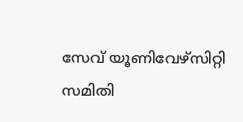സേവ് യൂണിവേഴ്സിറ്റി സമിതി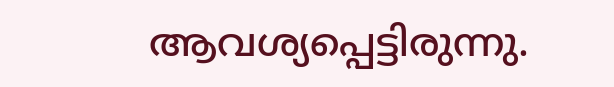ആവശ്യപ്പെട്ടിരുന്നു.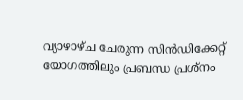വ്യാഴാഴ്ച ചേരുന്ന സിൻഡിക്കേറ്റ് യോഗത്തിലും പ്രബന്ധ പ്രശ്നം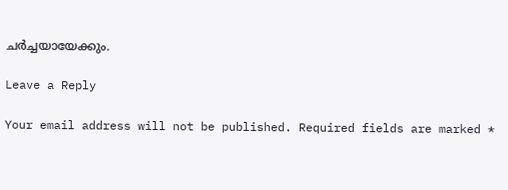ചർച്ചയായേക്കും.

Leave a Reply

Your email address will not be published. Required fields are marked *